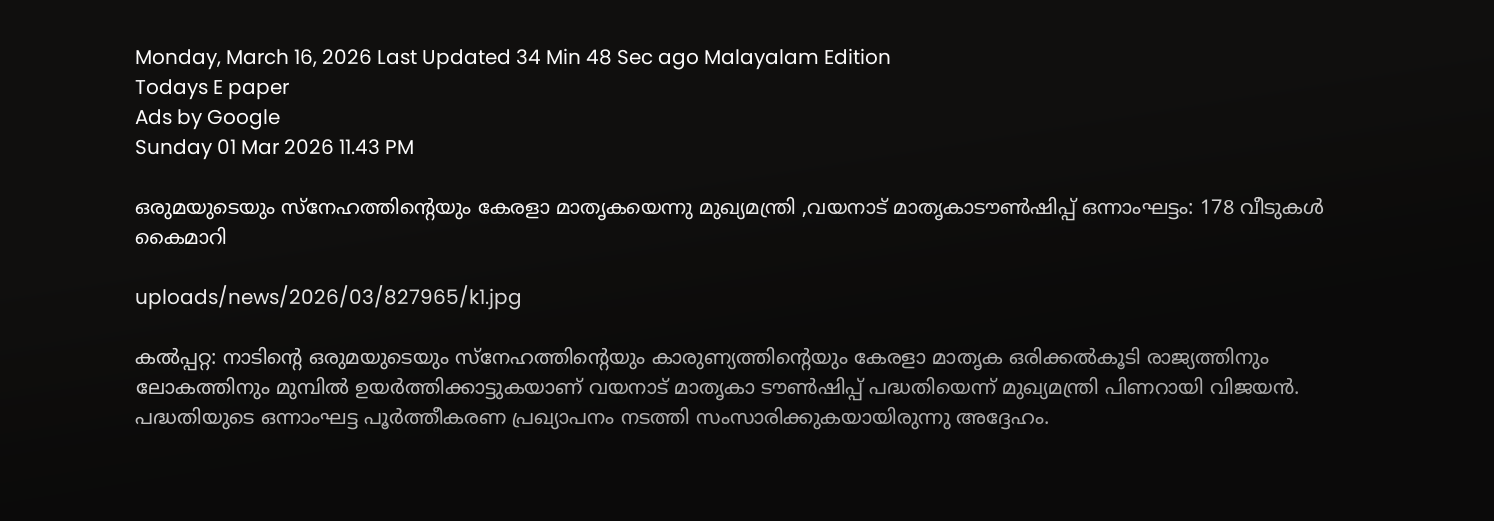Monday, March 16, 2026 Last Updated 34 Min 48 Sec ago Malayalam Edition
Todays E paper
Ads by Google
Sunday 01 Mar 2026 11.43 PM

ഒരുമയുടെയും സ്‌നേഹത്തിന്റെയും കേരളാ മാതൃകയെന്നു മുഖ്യമന്ത്രി ,വയനാട്‌ മാതൃകാടൗണ്‍ഷിപ്പ്‌ ഒന്നാംഘട്ടം: 178 വീടുകള്‍ കൈമാറി

uploads/news/2026/03/827965/k1.jpg

കല്‍പ്പറ്റ: നാടിന്റെ ഒരുമയുടെയും സ്‌നേഹത്തിന്റെയും കാരുണ്യത്തിന്റെയും കേരളാ മാതൃക ഒരിക്കല്‍കൂടി രാജ്യത്തിനും ലോകത്തിനും മുമ്പില്‍ ഉയര്‍ത്തിക്കാട്ടുകയാണ്‌ വയനാട്‌ മാതൃകാ ടൗണ്‍ഷിപ്പ്‌ പദ്ധതിയെന്ന്‌ മുഖ്യമന്ത്രി പിണറായി വിജയന്‍. പദ്ധതിയുടെ ഒന്നാംഘട്ട പൂര്‍ത്തീകരണ പ്രഖ്യാപനം നടത്തി സംസാരിക്കുകയായിരുന്നു അദ്ദേഹം.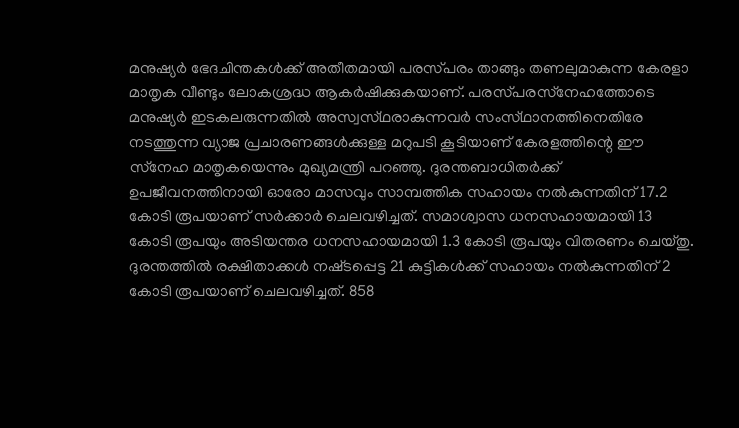മനുഷ്യര്‍ ഭേദചിന്തകള്‍ക്ക്‌ അതീതമായി പരസ്‌പരം താങ്ങും തണലുമാകുന്ന കേരളാ മാതൃക വീണ്ടും ലോകശ്രദ്ധ ആകര്‍ഷിക്കുകയാണ്‌. പരസ്‌പരസ്‌നേഹത്തോടെ മനുഷ്യര്‍ ഇടകലരുന്നതില്‍ അസ്വസ്‌ഥരാകുന്നവര്‍ സംസ്‌ഥാനത്തിനെതിരേ നടത്തുന്ന വ്യാജ പ്രചാരണങ്ങള്‍ക്കുള്ള മറുപടി കൂടിയാണ്‌ കേരളത്തിന്റെ ഈ സ്‌നേഹ മാതൃകയെന്നും മുഖ്യമന്ത്രി പറഞ്ഞു. ദുരന്തബാധിതര്‍ക്ക്‌ ഉപജീവനത്തിനായി ഓരോ മാസവും സാമ്പത്തിക സഹായം നല്‍കുന്നതിന്‌ 17.2 കോടി രൂപയാണ്‌ സര്‍ക്കാര്‍ ചെലവഴിച്ചത്‌. സമാശ്വാസ ധനസഹായമായി 13 കോടി രൂപയും അടിയന്തര ധനസഹായമായി 1.3 കോടി രൂപയും വിതരണം ചെയ്‌തു. ദുരന്തത്തില്‍ രക്ഷിതാക്കള്‍ നഷ്‌ടപ്പെട്ട 21 കുട്ടികള്‍ക്ക്‌ സഹായം നല്‍കുന്നതിന്‌ 2 കോടി രൂപയാണ്‌ ചെലവഴിച്ചത്‌. 858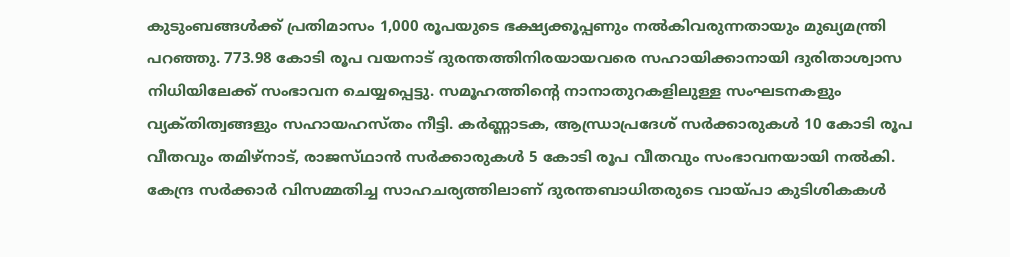കുടുംബങ്ങള്‍ക്ക്‌ പ്രതിമാസം 1,000 രൂപയുടെ ഭക്ഷ്യക്കൂപ്പണും നല്‍കിവരുന്നതായും മുഖ്യമന്ത്രി പറഞ്ഞു. 773.98 കോടി രൂപ വയനാട്‌ ദുരന്തത്തിനിരയായവരെ സഹായിക്കാനായി ദുരിതാശ്വാസ നിധിയിലേക്ക്‌ സംഭാവന ചെയ്യപ്പെട്ടു. സമൂഹത്തിന്റെ നാനാതുറകളിലുള്ള സംഘടനകളും വ്യക്‌തിത്വങ്ങളും സഹായഹസ്‌തം നീട്ടി. കര്‍ണ്ണാടക, ആന്ധ്രാപ്രദേശ്‌ സര്‍ക്കാരുകള്‍ 10 കോടി രൂപ വീതവും തമിഴ്‌നാട്‌, രാജസ്‌ഥാന്‍ സര്‍ക്കാരുകള്‍ 5 കോടി രൂപ വീതവും സംഭാവനയായി നല്‍കി. കേന്ദ്ര സര്‍ക്കാര്‍ വിസമ്മതിച്ച സാഹചര്യത്തിലാണ്‌ ദുരന്തബാധിതരുടെ വായ്‌പാ കുടിശികകള്‍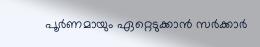പൂര്‍ണമായും ഏറ്റെടുക്കാന്‍ സര്‍ക്കാര്‍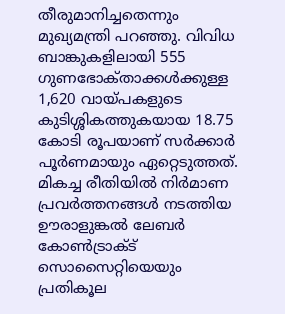തീരുമാനിച്ചതെന്നും മുഖ്യമന്ത്രി പറഞ്ഞു. വിവിധ ബാങ്കുകളിലായി 555 ഗുണഭോക്‌താക്കള്‍ക്കുള്ള 1,620 വായ്‌പകളുടെ കുടിശ്ശികത്തുകയായ 18.75 കോടി രൂപയാണ്‌ സര്‍ക്കാര്‍ പൂര്‍ണമായും ഏറ്റെടുത്തത്‌.
മികച്ച രീതിയില്‍ നിര്‍മാണ പ്രവര്‍ത്തനങ്ങള്‍ നടത്തിയ ഊരാളുങ്കല്‍ ലേബര്‍ കോണ്‍ട്രാക്‌ട്‌ സൊസൈറ്റിയെയും പ്രതികൂല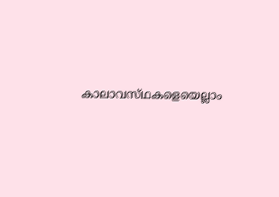കാലാവസ്‌ഥകളെയെല്ലാം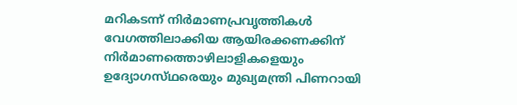മറികടന്ന്‌ നിര്‍മാണപ്രവൃത്തികള്‍ വേഗത്തിലാക്കിയ ആയിരക്കണക്കിന്‌ നിര്‍മാണത്തൊഴിലാളികളെയും ഉദ്യോഗസ്‌ഥരെയും മുഖ്യമന്ത്രി പിണറായി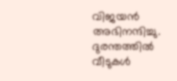വിജയന്‍ അഭിനന്ദിച്ചു. ദുരന്തത്തില്‍ വീടുകള്‍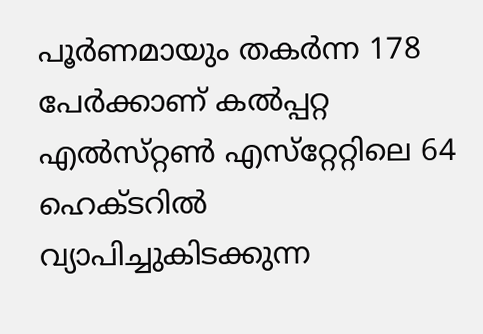പൂര്‍ണമായും തകര്‍ന്ന 178 പേര്‍ക്കാണ്‌ കല്‍പ്പറ്റ എല്‍സ്‌റ്റണ്‍ എസ്‌റ്റേറ്റിലെ 64 ഹെക്‌ടറില്‍ വ്യാപിച്ചുകിടക്കുന്ന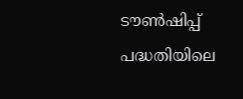ടൗണ്‍ഷിപ്പ്‌ പദ്ധതിയിലെ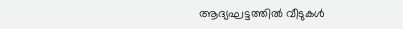ആദ്യഘട്ടത്തില്‍ വീടുകള്‍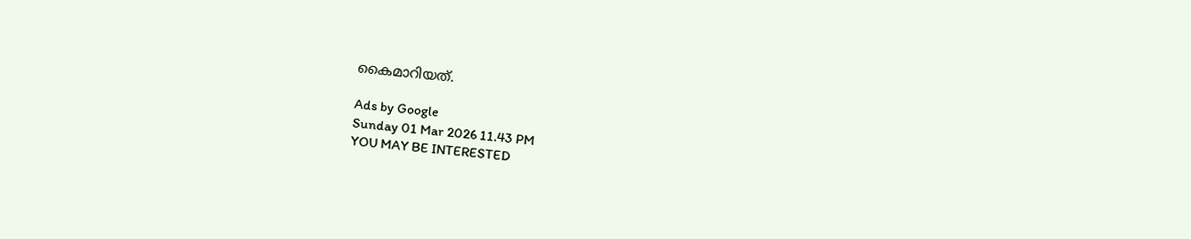കൈമാറിയത്‌.

Ads by Google
Sunday 01 Mar 2026 11.43 PM
YOU MAY BE INTERESTED